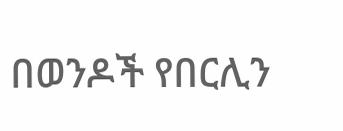በወንዶች የበርሊን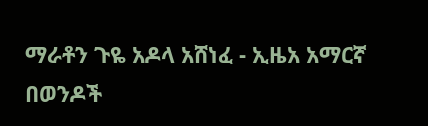ማራቶን ጉዬ አዶላ አሸነፈ - ኢዜአ አማርኛ
በወንዶች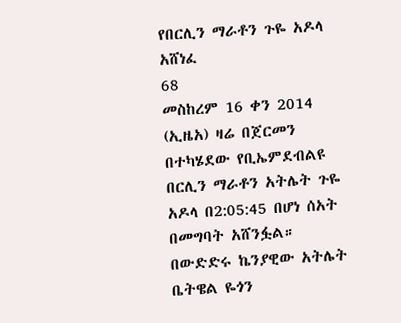የበርሊን ማራቶን ጉዬ አዶላ አሸነፈ
68
መስከረም 16 ቀን 2014 (ኢዜአ) ዛሬ በጀርመን በተካሄደው የቢኤምደብልዩ በርሊን ማራቶን አትሌት ጉዬ አዶላ በ2:05:45 በሆነ ሰአት በመግባት አሸንፏል።
በውድድሩ ኬንያዊው አትሌት ቤትዌል ዬጎን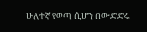ሁለተኛ የወጣ ሲሆን በውድድሩ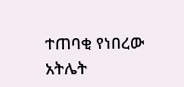ተጠባቂ የነበረው አትሌት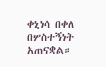ቀኒነሳ በቀለ በሦስተኝነት አጠናቋል።